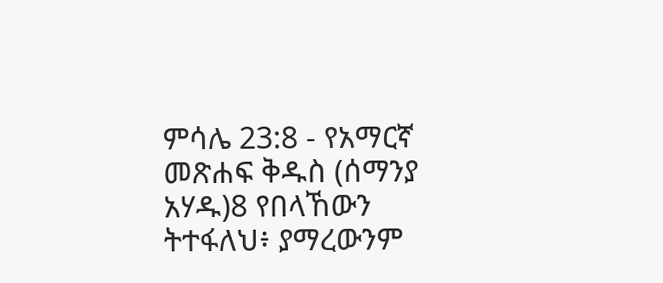ምሳሌ 23:8 - የአማርኛ መጽሐፍ ቅዱስ (ሰማንያ አሃዱ)8 የበላኸውን ትተፋለህ፥ ያማረውንም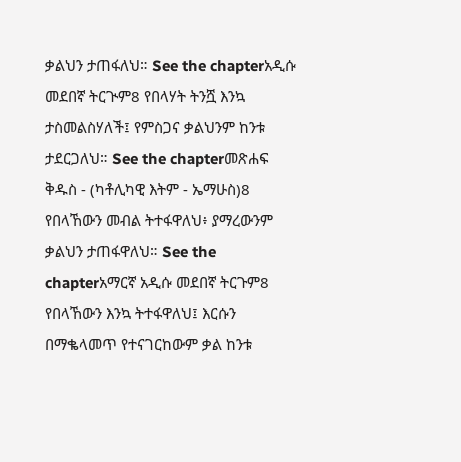ቃልህን ታጠፋለህ። See the chapterአዲሱ መደበኛ ትርጒም8 የበላሃት ትንሿ እንኳ ታስመልስሃለች፤ የምስጋና ቃልህንም ከንቱ ታደርጋለህ። See the chapterመጽሐፍ ቅዱስ - (ካቶሊካዊ እትም - ኤማሁስ)8 የበላኸውን መብል ትተፋዋለህ፥ ያማረውንም ቃልህን ታጠፋዋለህ። See the chapterአማርኛ አዲሱ መደበኛ ትርጉም8 የበላኸውን እንኳ ትተፋዋለህ፤ እርሱን በማቈላመጥ የተናገርከውም ቃል ከንቱ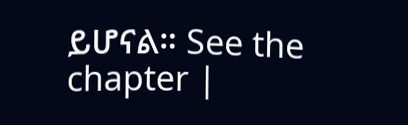ይሆናል። See the chapter |